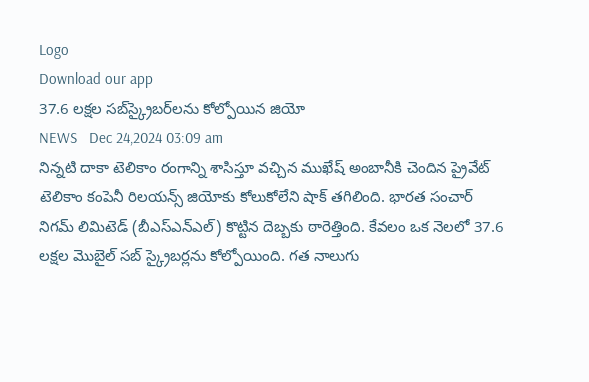Logo
Download our app
37.6 లక్షల సబ్‌స్క్రైబర్‌లను కోల్పోయిన జియో
NEWS   Dec 24,2024 03:09 am
నిన్న‌టి దాకా టెలికాం రంగాన్ని శాసిస్తూ వ‌చ్చిన ముఖేష్ అంబానీకి చెందిన ప్రైవేట్ టెలికాం కంపెనీ రిల‌య‌న్స్ జియోకు కోలుకోలేని షాక్ త‌గిలింది. భార‌త సంచార్ నిగ‌మ్ లిమిటెడ్ (బీఎస్ఎన్ఎల్) కొట్టిన దెబ్బ‌కు ఠారెత్తింది. కేవ‌లం ఒక నెల‌లో 37.6 ల‌క్ష‌ల మొబైల్ సబ్ స్క్రైబ‌ర్ల‌ను కోల్పోయింది. గ‌త నాలుగు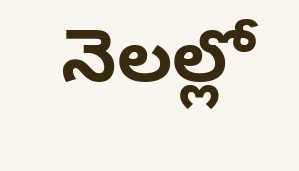నెల‌ల్లో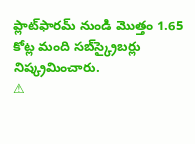ప్లాట్‌ఫారమ్ నుండి మొత్తం 1.65 కోట్ల మంది సబ్‌స్క్రైబర్లు నిష్క్రమించారు.
⚠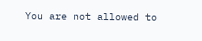You are not allowed to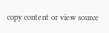copy content or view source